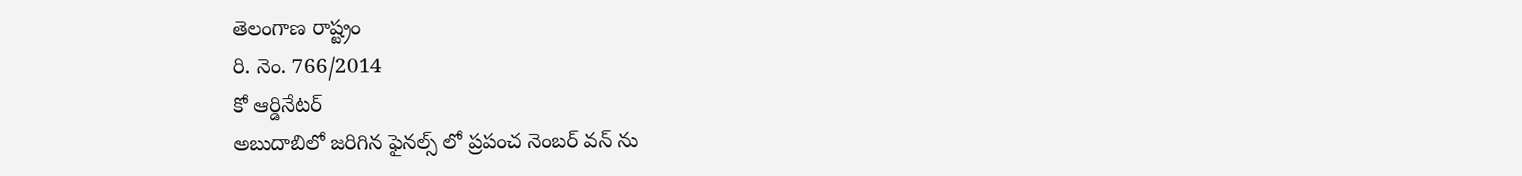తెలంగాణ రాష్ట్రం
రి. నెం. 766/2014
కో ఆర్డినేటర్
అబుదాబిలో జరిగిన ఫైనల్స్ లో ప్రపంచ నెంబర్ వన్ ను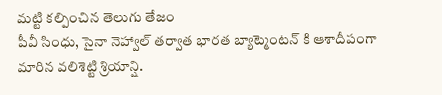మట్టి కల్పించిన తెలుగు తేజం
పీవీ సింధు, సైనా నెహ్వాల్ తర్వాత భారత బ్యాట్మెంటన్ కి ఆశాదీపంగా మారిన వలిశెట్టి శ్రియాన్షి.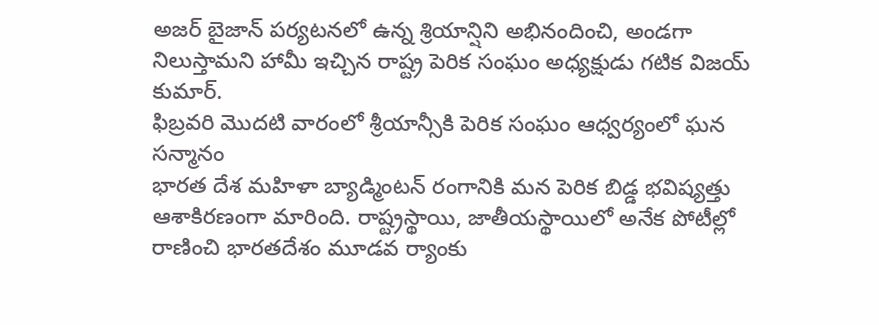అజర్ బైజాన్ పర్యటనలో ఉన్న శ్రియాన్షిని అభినందించి, అండగా నిలుస్తామని హామీ ఇచ్చిన రాష్ట్ర పెరిక సంఘం అధ్యక్షుడు గటిక విజయ్ కుమార్.
ఫిబ్రవరి మొదటి వారంలో శ్రీయాన్సీకి పెరిక సంఘం ఆధ్వర్యంలో ఘన సన్మానం
భారత దేశ మహిళా బ్యాడ్మింటన్ రంగానికి మన పెరిక బిడ్డ భవిష్యత్తు ఆశాకిరణంగా మారింది. రాష్ట్రస్థాయి, జాతీయస్థాయిలో అనేక పోటీల్లో రాణించి భారతదేశం మూడవ ర్యాంకు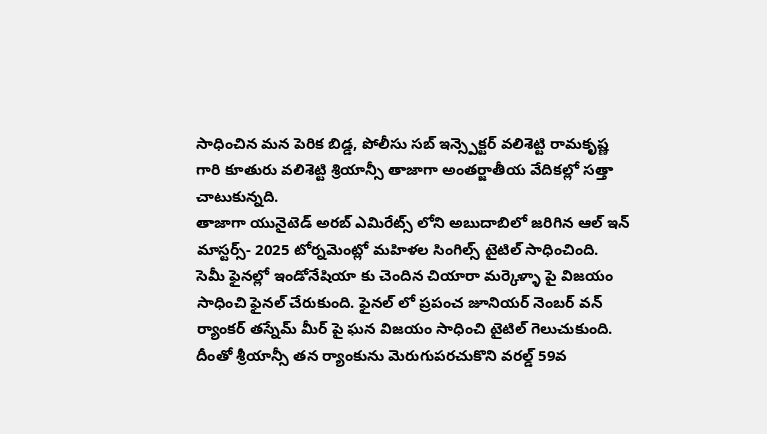సాధించిన మన పెరిక బిడ్డ, పోలీసు సబ్ ఇన్స్పెక్టర్ వలిశెట్టి రామకృష్ణ గారి కూతురు వలిశెట్టి శ్రియాన్సీ తాజాగా అంతర్జాతీయ వేదికల్లో సత్తా చాటుకున్నది.
తాజాగా యునైటెడ్ అరబ్ ఎమిరేట్స్ లోని అబుదాబిలో జరిగిన ఆల్ ఇన్ మాస్టర్స్- 2025 టోర్నమెంట్లో మహిళల సింగిల్స్ టైటిల్ సాధించింది. సెమీ ఫైనల్లో ఇండోనేషియా కు చెందిన చియారా మర్కెళ్ళా పై విజయం సాధించి ఫైనల్ చేరుకుంది. ఫైనల్ లో ప్రపంచ జూనియర్ నెంబర్ వన్ ర్యాంకర్ తస్నేమ్ మీర్ పై ఘన విజయం సాధించి టైటిల్ గెలుచుకుంది. దీంతో శ్రీయాన్సీ తన ర్యాంకును మెరుగుపరచుకొని వరల్డ్ 59వ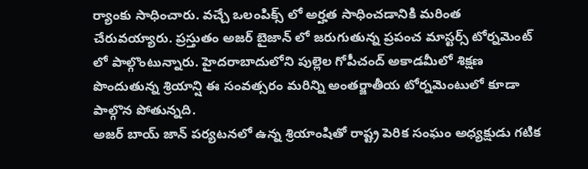ర్యాంకు సాధించారు. వచ్చే ఒలంపిక్స్ లో అర్హత సాధించడానికి మరింత చేరువయ్యారు. ప్రస్తుతం అజర్ బైజాన్ లో జరుగుతున్న ప్రపంచ మాస్టర్స్ టోర్నమెంట్ లో పాల్గొంటున్నారు. హైదరాబాదులోని పుల్లెల గోపీచంద్ అకాడమీలో శిక్షణ పొందుతున్న శ్రియాన్షి ఈ సంవత్సరం మరిన్ని అంతర్జాతీయ టోర్నమెంటులో కూడా పాల్గొన పోతున్నది.
అజర్ బాయ్ జాన్ పర్యటనలో ఉన్న శ్రియాంషితో రాష్ట్ర పెరిక సంఘం అధ్యక్షుడు గటిక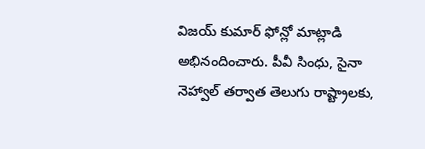విజయ్ కుమార్ ఫోన్లో మాట్లాడి అభినందించారు. పీవీ సింధు, సైనా నెహ్వాల్ తర్వాత తెలుగు రాష్ట్రాలకు,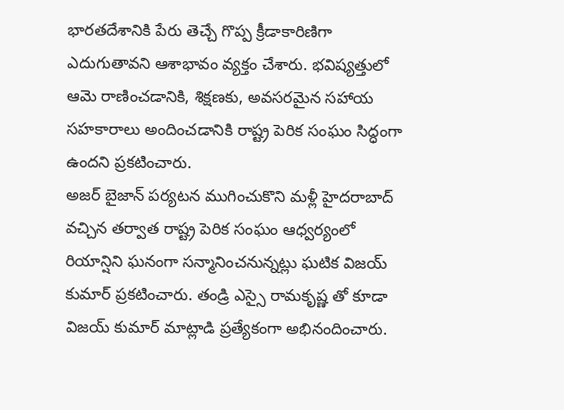భారతదేశానికి పేరు తెచ్చే గొప్ప క్రీడాకారిణిగా ఎదుగుతావని ఆశాభావం వ్యక్తం చేశారు. భవిష్యత్తులో ఆమె రాణించడానికి, శిక్షణకు, అవసరమైన సహాయ సహకారాలు అందించడానికి రాష్ట్ర పెరిక సంఘం సిద్ధంగా ఉందని ప్రకటించారు.
అజర్ బైజాన్ పర్యటన ముగించుకొని మళ్లీ హైదరాబాద్ వచ్చిన తర్వాత రాష్ట్ర పెరిక సంఘం ఆధ్వర్యంలో రియాన్షిని ఘనంగా సన్మానించనున్నట్లు ఘటిక విజయ్ కుమార్ ప్రకటించారు. తండ్రి ఎస్సై రామకృష్ణ తో కూడా విజయ్ కుమార్ మాట్లాడి ప్రత్యేకంగా అభినందించారు.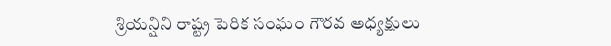శ్రియన్షిని రాష్ట్ర పెరిక సంఘం గౌరవ అధ్యక్షులు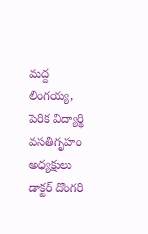మద్ద లింగయ్య, పెరిక విద్యార్థి వసతిగృహం అధ్యక్షులు డాక్టర్ దొంగరి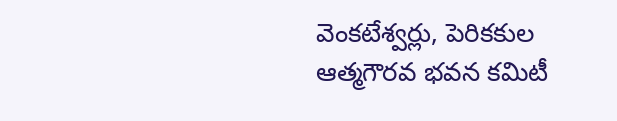వెంకటేశ్వర్లు, పెరికకుల ఆత్మగౌరవ భవన కమిటీ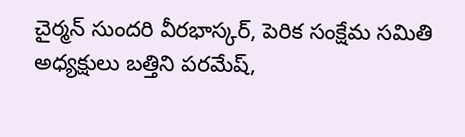చైర్మన్ సుందరి వీరభాస్కర్, పెరిక సంక్షేమ సమితి అధ్యక్షులు బత్తిని పరమేష్,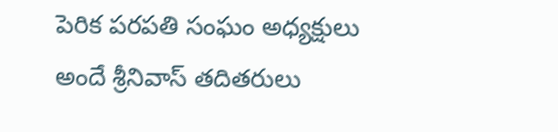పెరిక పరపతి సంఘం అధ్యక్షులు అందే శ్రీనివాస్ తదితరులు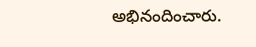అభినందించారు.